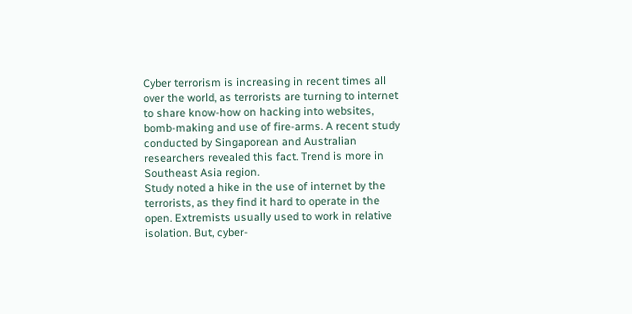Cyber terrorism is increasing in recent times all over the world, as terrorists are turning to internet to share know-how on hacking into websites, bomb-making and use of fire-arms. A recent study conducted by Singaporean and Australian researchers revealed this fact. Trend is more in Southeast Asia region.
Study noted a hike in the use of internet by the terrorists, as they find it hard to operate in the open. Extremists usually used to work in relative isolation. But, cyber-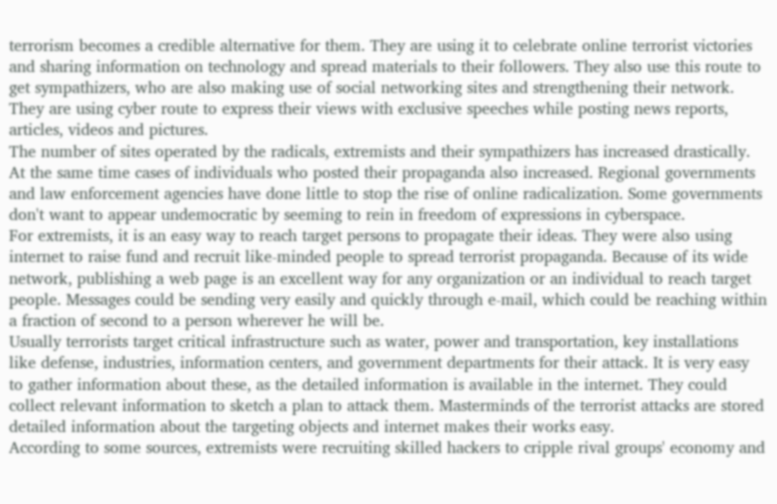terrorism becomes a credible alternative for them. They are using it to celebrate online terrorist victories and sharing information on technology and spread materials to their followers. They also use this route to get sympathizers, who are also making use of social networking sites and strengthening their network. They are using cyber route to express their views with exclusive speeches while posting news reports, articles, videos and pictures.
The number of sites operated by the radicals, extremists and their sympathizers has increased drastically. At the same time cases of individuals who posted their propaganda also increased. Regional governments and law enforcement agencies have done little to stop the rise of online radicalization. Some governments don't want to appear undemocratic by seeming to rein in freedom of expressions in cyberspace.
For extremists, it is an easy way to reach target persons to propagate their ideas. They were also using internet to raise fund and recruit like-minded people to spread terrorist propaganda. Because of its wide network, publishing a web page is an excellent way for any organization or an individual to reach target people. Messages could be sending very easily and quickly through e-mail, which could be reaching within a fraction of second to a person wherever he will be.
Usually terrorists target critical infrastructure such as water, power and transportation, key installations like defense, industries, information centers, and government departments for their attack. It is very easy to gather information about these, as the detailed information is available in the internet. They could collect relevant information to sketch a plan to attack them. Masterminds of the terrorist attacks are stored detailed information about the targeting objects and internet makes their works easy.
According to some sources, extremists were recruiting skilled hackers to cripple rival groups' economy and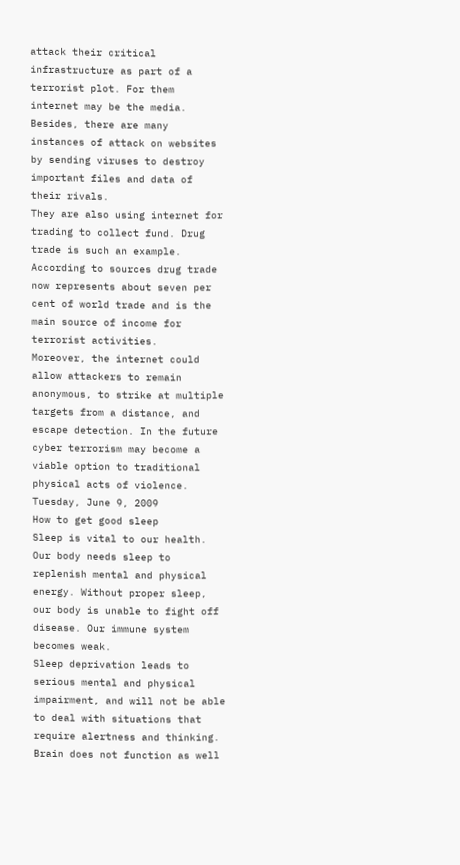attack their critical infrastructure as part of a terrorist plot. For them internet may be the media. Besides, there are many instances of attack on websites by sending viruses to destroy important files and data of their rivals.
They are also using internet for trading to collect fund. Drug trade is such an example. According to sources drug trade now represents about seven per cent of world trade and is the main source of income for terrorist activities.
Moreover, the internet could allow attackers to remain anonymous, to strike at multiple targets from a distance, and escape detection. In the future cyber terrorism may become a viable option to traditional physical acts of violence.
Tuesday, June 9, 2009
How to get good sleep
Sleep is vital to our health. Our body needs sleep to replenish mental and physical energy. Without proper sleep, our body is unable to fight off disease. Our immune system becomes weak.
Sleep deprivation leads to serious mental and physical impairment, and will not be able to deal with situations that require alertness and thinking. Brain does not function as well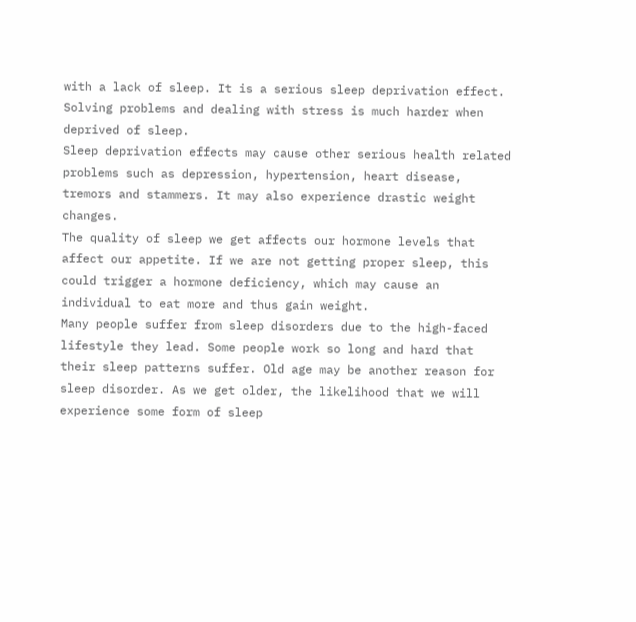with a lack of sleep. It is a serious sleep deprivation effect. Solving problems and dealing with stress is much harder when deprived of sleep.
Sleep deprivation effects may cause other serious health related problems such as depression, hypertension, heart disease, tremors and stammers. It may also experience drastic weight changes.
The quality of sleep we get affects our hormone levels that affect our appetite. If we are not getting proper sleep, this could trigger a hormone deficiency, which may cause an individual to eat more and thus gain weight.
Many people suffer from sleep disorders due to the high-faced lifestyle they lead. Some people work so long and hard that their sleep patterns suffer. Old age may be another reason for sleep disorder. As we get older, the likelihood that we will experience some form of sleep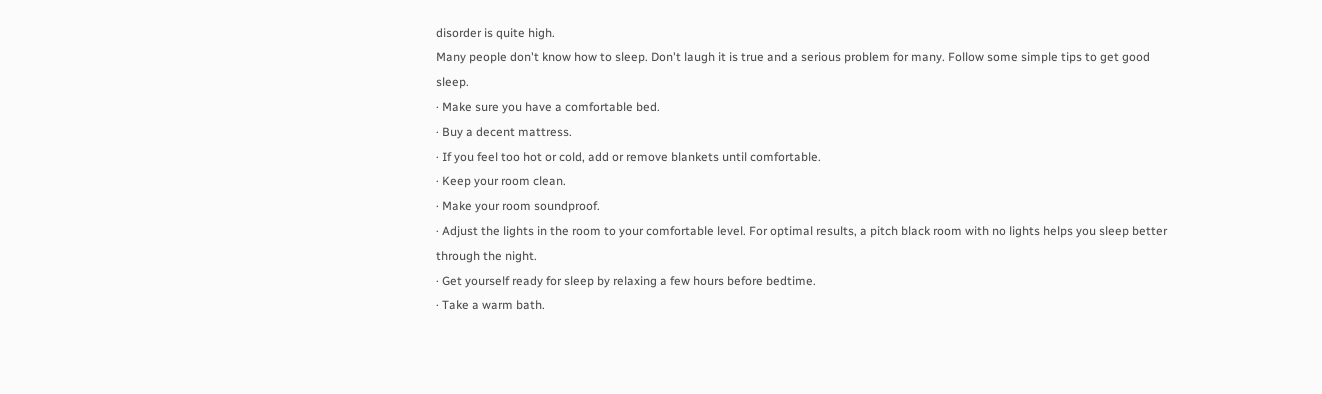disorder is quite high.
Many people don't know how to sleep. Don't laugh it is true and a serious problem for many. Follow some simple tips to get good sleep.
· Make sure you have a comfortable bed.
· Buy a decent mattress.
· If you feel too hot or cold, add or remove blankets until comfortable.
· Keep your room clean.
· Make your room soundproof.
· Adjust the lights in the room to your comfortable level. For optimal results, a pitch black room with no lights helps you sleep better through the night.
· Get yourself ready for sleep by relaxing a few hours before bedtime.
· Take a warm bath.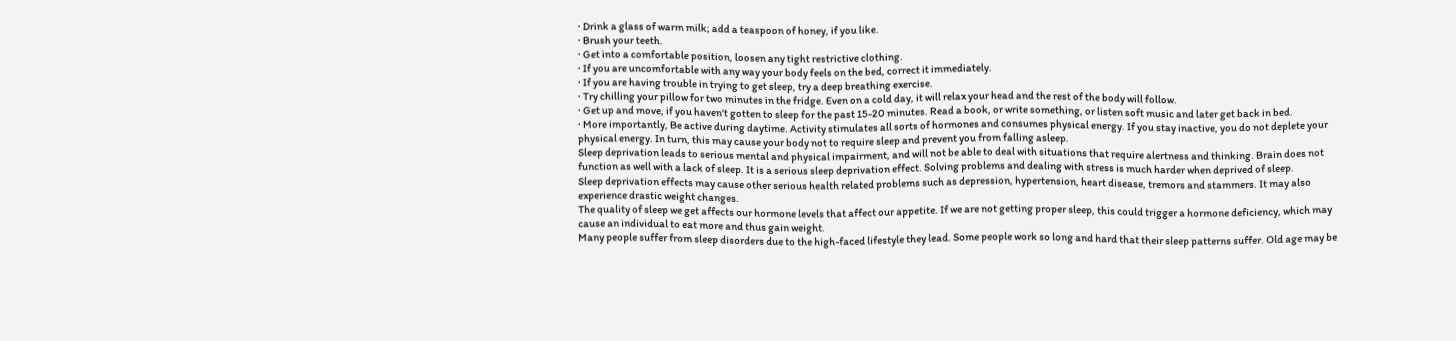· Drink a glass of warm milk; add a teaspoon of honey, if you like.
· Brush your teeth.
· Get into a comfortable position, loosen any tight restrictive clothing.
· If you are uncomfortable with any way your body feels on the bed, correct it immediately.
· If you are having trouble in trying to get sleep, try a deep breathing exercise.
· Try chilling your pillow for two minutes in the fridge. Even on a cold day, it will relax your head and the rest of the body will follow.
· Get up and move, if you haven't gotten to sleep for the past 15-20 minutes. Read a book, or write something, or listen soft music and later get back in bed.
· More importantly, Be active during daytime. Activity stimulates all sorts of hormones and consumes physical energy. If you stay inactive, you do not deplete your physical energy. In turn, this may cause your body not to require sleep and prevent you from falling asleep.
Sleep deprivation leads to serious mental and physical impairment, and will not be able to deal with situations that require alertness and thinking. Brain does not function as well with a lack of sleep. It is a serious sleep deprivation effect. Solving problems and dealing with stress is much harder when deprived of sleep.
Sleep deprivation effects may cause other serious health related problems such as depression, hypertension, heart disease, tremors and stammers. It may also experience drastic weight changes.
The quality of sleep we get affects our hormone levels that affect our appetite. If we are not getting proper sleep, this could trigger a hormone deficiency, which may cause an individual to eat more and thus gain weight.
Many people suffer from sleep disorders due to the high-faced lifestyle they lead. Some people work so long and hard that their sleep patterns suffer. Old age may be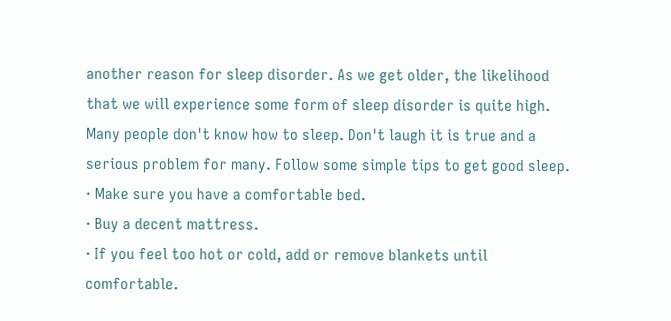another reason for sleep disorder. As we get older, the likelihood that we will experience some form of sleep disorder is quite high.
Many people don't know how to sleep. Don't laugh it is true and a serious problem for many. Follow some simple tips to get good sleep.
· Make sure you have a comfortable bed.
· Buy a decent mattress.
· If you feel too hot or cold, add or remove blankets until comfortable.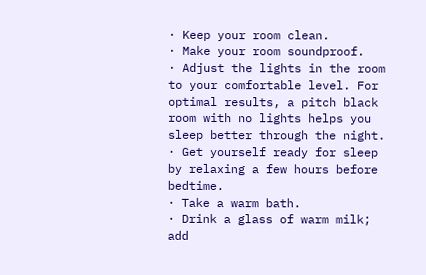· Keep your room clean.
· Make your room soundproof.
· Adjust the lights in the room to your comfortable level. For optimal results, a pitch black room with no lights helps you sleep better through the night.
· Get yourself ready for sleep by relaxing a few hours before bedtime.
· Take a warm bath.
· Drink a glass of warm milk; add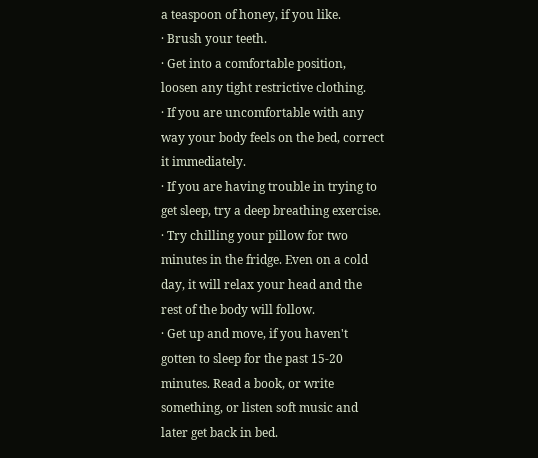a teaspoon of honey, if you like.
· Brush your teeth.
· Get into a comfortable position, loosen any tight restrictive clothing.
· If you are uncomfortable with any way your body feels on the bed, correct it immediately.
· If you are having trouble in trying to get sleep, try a deep breathing exercise.
· Try chilling your pillow for two minutes in the fridge. Even on a cold day, it will relax your head and the rest of the body will follow.
· Get up and move, if you haven't gotten to sleep for the past 15-20 minutes. Read a book, or write something, or listen soft music and later get back in bed.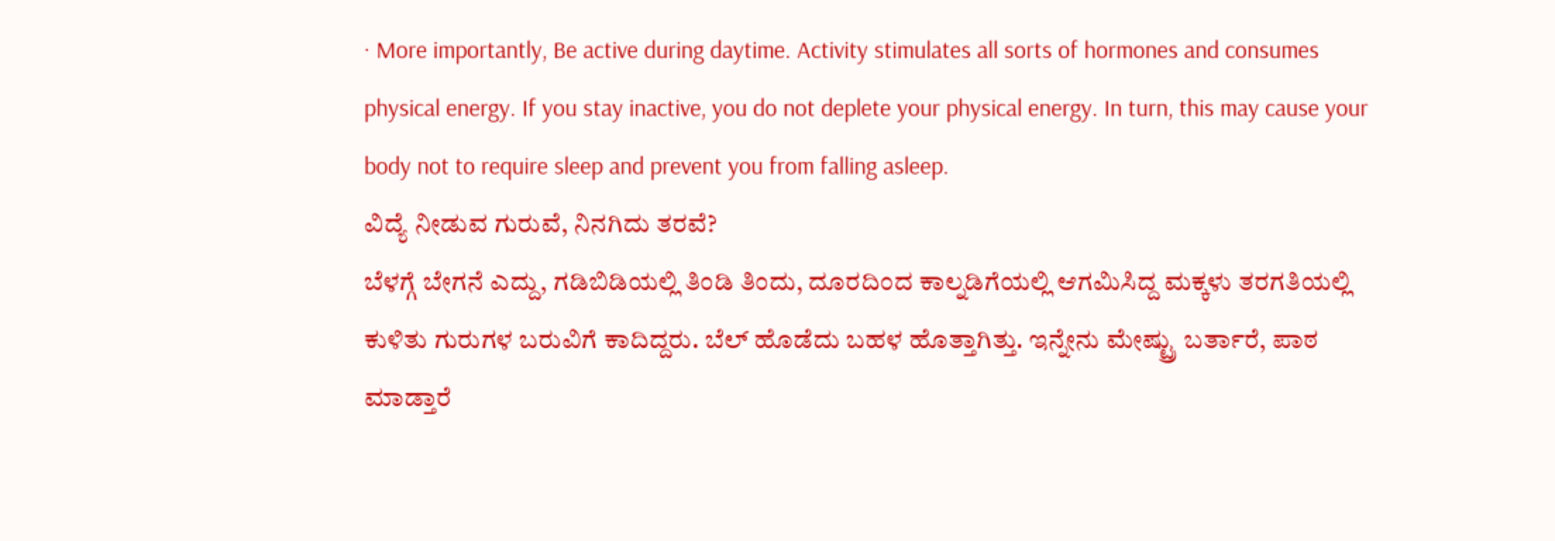· More importantly, Be active during daytime. Activity stimulates all sorts of hormones and consumes physical energy. If you stay inactive, you do not deplete your physical energy. In turn, this may cause your body not to require sleep and prevent you from falling asleep.
ವಿದ್ಯೆ ನೀಡುವ ಗುರುವೆ, ನಿನಗಿದು ತರವೆ?
ಬೆಳಗ್ಗೆ ಬೇಗನೆ ಎದ್ದು, ಗಡಿಬಿಡಿಯಲ್ಲಿ ತಿಂಡಿ ತಿಂದು, ದೂರದಿಂದ ಕಾಲ್ನಡಿಗೆಯಲ್ಲಿ ಆಗಮಿಸಿದ್ದ ಮಕ್ಕಳು ತರಗತಿಯಲ್ಲಿ ಕುಳಿತು ಗುರುಗಳ ಬರುವಿಗೆ ಕಾದಿದ್ದರು. ಬೆಲ್ ಹೊಡೆದು ಬಹಳ ಹೊತ್ತಾಗಿತ್ತು. ಇನ್ನೇನು ಮೇಷ್ಟ್ರು ಬರ್ತಾರೆ, ಪಾಠ ಮಾಡ್ತಾರೆ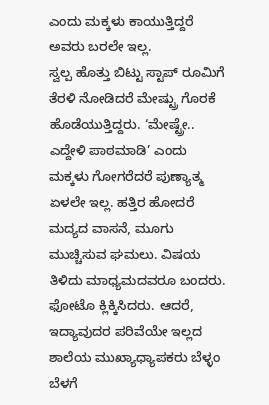ಎಂದು ಮಕ್ಕಳು ಕಾಯುತ್ತಿದ್ದರೆ ಅವರು ಬರಲೇ ಇಲ್ಲ.
ಸ್ವಲ್ಪ ಹೊತ್ತು ಬಿಟ್ಟು ಸ್ಟಾಪ್ ರೂಮಿಗೆ ತೆರಳಿ ನೋಡಿದರೆ ಮೇಷ್ಟ್ರು ಗೊರಕೆ ಹೊಡೆಯುತ್ತಿದ್ದರು. ‘ಮೇಷ್ಟ್ರೇ.. ಎದ್ದೇಳಿ ಪಾಠಮಾಡಿ’ ಎಂದು ಮಕ್ಕಳು ಗೋಗರೆದರೆ ಪುಣ್ಯಾತ್ಮ ಏಳಲೇ ಇಲ್ಲ. ಹತ್ತಿರ ಹೋದರೆ ಮದ್ಯದ ವಾಸನೆ, ಮೂಗು ಮುಚ್ಚಿಸುವ ಘಮಲು. ವಿಷಯ ತಿಳಿದು ಮಾಧ್ಯಮದವರೂ ಬಂದರು. ಫೋಟೊ ಕ್ಲಿಕ್ಕಿಸಿದರು. ಆದರೆ, ಇದ್ಯಾವುದರ ಪರಿವೆಯೇ ಇಲ್ಲದ ಶಾಲೆಯ ಮುಖ್ಯಾಧ್ಯಾಪಕರು ಬೆಳ್ಳಂ ಬೆಳಗೆ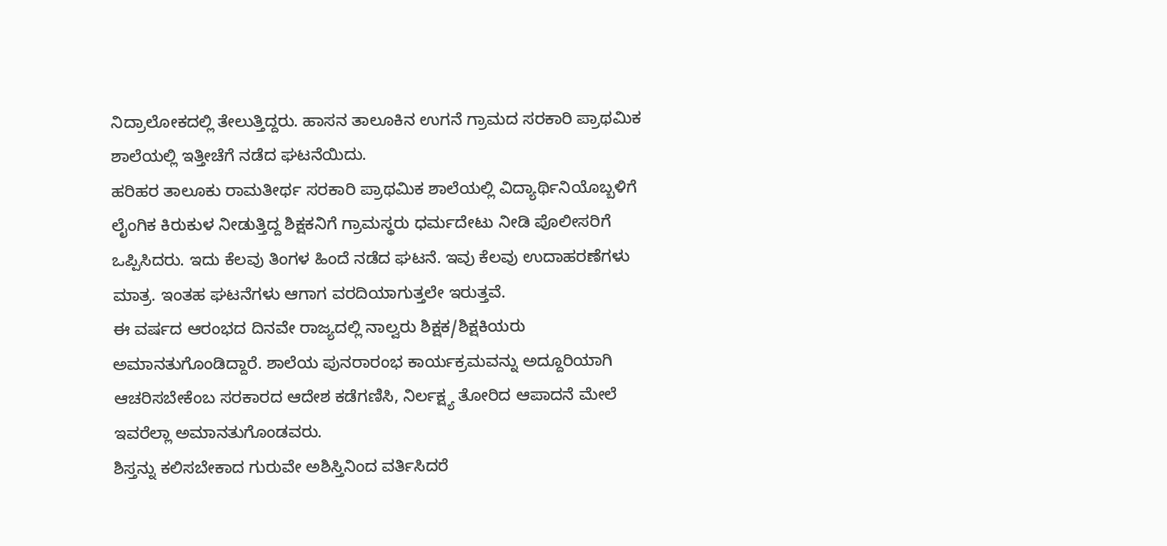ನಿದ್ರಾಲೋಕದಲ್ಲಿ ತೇಲುತ್ತಿದ್ದರು. ಹಾಸನ ತಾಲೂಕಿನ ಉಗನೆ ಗ್ರಾಮದ ಸರಕಾರಿ ಪ್ರಾಥಮಿಕ ಶಾಲೆಯಲ್ಲಿ ಇತ್ತೀಚೆಗೆ ನಡೆದ ಘಟನೆಯಿದು.
ಹರಿಹರ ತಾಲೂಕು ರಾಮತೀರ್ಥ ಸರಕಾರಿ ಪ್ರಾಥಮಿಕ ಶಾಲೆಯಲ್ಲಿ ವಿದ್ಯಾರ್ಥಿನಿಯೊಬ್ಬಳಿಗೆ ಲೈಂಗಿಕ ಕಿರುಕುಳ ನೀಡುತ್ತಿದ್ದ ಶಿಕ್ಷಕನಿಗೆ ಗ್ರಾಮಸ್ಥರು ಧರ್ಮದೇಟು ನೀಡಿ ಪೊಲೀಸರಿಗೆ ಒಪ್ಪಿಸಿದರು. ಇದು ಕೆಲವು ತಿಂಗಳ ಹಿಂದೆ ನಡೆದ ಘಟನೆ. ಇವು ಕೆಲವು ಉದಾಹರಣೆಗಳು ಮಾತ್ರ. ಇಂತಹ ಘಟನೆಗಳು ಆಗಾಗ ವರದಿಯಾಗುತ್ತಲೇ ಇರುತ್ತವೆ.
ಈ ವರ್ಷದ ಆರಂಭದ ದಿನವೇ ರಾಜ್ಯದಲ್ಲಿ ನಾಲ್ವರು ಶಿಕ್ಷಕ/ಶಿಕ್ಷಕಿಯರು ಅಮಾನತುಗೊಂಡಿದ್ದಾರೆ. ಶಾಲೆಯ ಪುನರಾರಂಭ ಕಾರ್ಯಕ್ರಮವನ್ನು ಅದ್ದೂರಿಯಾಗಿ ಆಚರಿಸಬೇಕೆಂಬ ಸರಕಾರದ ಆದೇಶ ಕಡೆಗಣಿಸಿ, ನಿರ್ಲಕ್ಷ್ಯ ತೋರಿದ ಆಪಾದನೆ ಮೇಲೆ ಇವರೆಲ್ಲಾ ಅಮಾನತುಗೊಂಡವರು.
ಶಿಸ್ತನ್ನು ಕಲಿಸಬೇಕಾದ ಗುರುವೇ ಅಶಿಸ್ತಿನಿಂದ ವರ್ತಿಸಿದರೆ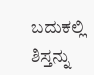ಬದುಕಲ್ಲಿ ಶಿಸ್ತನ್ನು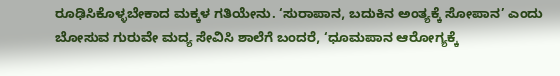ರೂಢಿಸಿಕೊಳ್ಳಬೇಕಾದ ಮಕ್ಕಳ ಗತಿಯೇನು. ‘ಸುರಾಪಾನ, ಬದುಕಿನ ಅಂತ್ಯಕ್ಕೆ ಸೋಪಾನ’ ಎಂದು ಬೋಸುವ ಗುರುವೇ ಮದ್ಯ ಸೇವಿಸಿ ಶಾಲೆಗೆ ಬಂದರೆ, ‘ಧೂಮಪಾನ ಆರೋಗ್ಯಕ್ಕೆ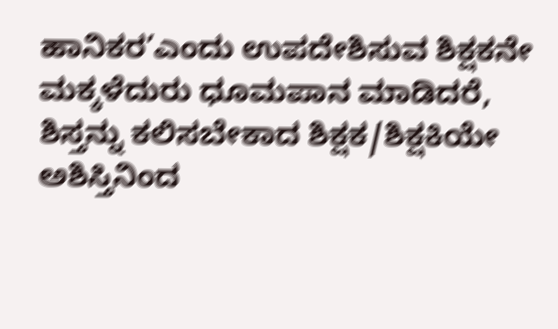ಹಾನಿಕರ’ಎಂದು ಉಪದೇಶಿಸುವ ಶಿಕ್ಷಕನೇ ಮಕ್ಕಳೆದುರು ಧೂಮಪಾನ ಮಾಡಿದರೆ, ಶಿಸ್ತನ್ನು ಕಲಿಸಬೇಕಾದ ಶಿಕ್ಷಕ/ಶಿಕ್ಷಕಿಯೇ ಅಶಿಸ್ತಿನಿಂದ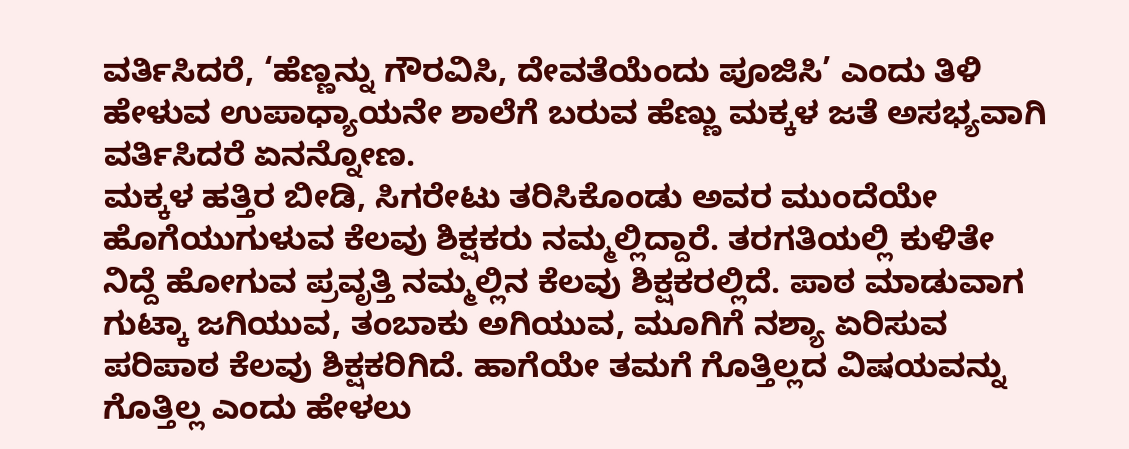ವರ್ತಿಸಿದರೆ, ‘ಹೆಣ್ಣನ್ನು ಗೌರವಿಸಿ, ದೇವತೆಯೆಂದು ಪೂಜಿಸಿ’ ಎಂದು ತಿಳಿ ಹೇಳುವ ಉಪಾಧ್ಯಾಯನೇ ಶಾಲೆಗೆ ಬರುವ ಹೆಣ್ಣು ಮಕ್ಕಳ ಜತೆ ಅಸಭ್ಯವಾಗಿ ವರ್ತಿಸಿದರೆ ಏನನ್ನೋಣ.
ಮಕ್ಕಳ ಹತ್ತಿರ ಬೀಡಿ, ಸಿಗರೇಟು ತರಿಸಿಕೊಂಡು ಅವರ ಮುಂದೆಯೇ ಹೊಗೆಯುಗುಳುವ ಕೆಲವು ಶಿಕ್ಷಕರು ನಮ್ಮಲ್ಲಿದ್ದಾರೆ. ತರಗತಿಯಲ್ಲಿ ಕುಳಿತೇ ನಿದ್ದೆ ಹೋಗುವ ಪ್ರವೃತ್ತಿ ನಮ್ಮಲ್ಲಿನ ಕೆಲವು ಶಿಕ್ಷಕರಲ್ಲಿದೆ. ಪಾಠ ಮಾಡುವಾಗ ಗುಟ್ಕಾ ಜಗಿಯುವ, ತಂಬಾಕು ಅಗಿಯುವ, ಮೂಗಿಗೆ ನಶ್ಯಾ ಏರಿಸುವ ಪರಿಪಾಠ ಕೆಲವು ಶಿಕ್ಷಕರಿಗಿದೆ. ಹಾಗೆಯೇ ತಮಗೆ ಗೊತ್ತಿಲ್ಲದ ವಿಷಯವನ್ನು ಗೊತ್ತಿಲ್ಲ ಎಂದು ಹೇಳಲು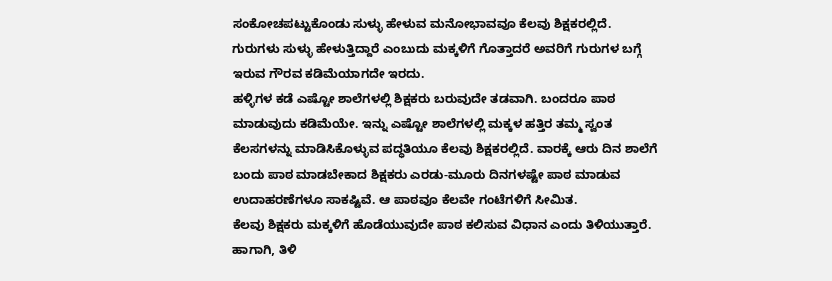ಸಂಕೋಚಪಟ್ಟುಕೊಂಡು ಸುಳ್ಳು ಹೇಳುವ ಮನೋಭಾವವೂ ಕೆಲವು ಶಿಕ್ಷಕರಲ್ಲಿದೆ. ಗುರುಗಳು ಸುಳ್ಳು ಹೇಳುತ್ತಿದ್ದಾರೆ ಎಂಬುದು ಮಕ್ಕಳಿಗೆ ಗೊತ್ತಾದರೆ ಅವರಿಗೆ ಗುರುಗಳ ಬಗ್ಗೆ ಇರುವ ಗೌರವ ಕಡಿಮೆಯಾಗದೇ ಇರದು.
ಹಳ್ಳಿಗಳ ಕಡೆ ಎಷ್ಟೋ ಶಾಲೆಗಳಲ್ಲಿ ಶಿಕ್ಷಕರು ಬರುವುದೇ ತಡವಾಗಿ. ಬಂದರೂ ಪಾಠ ಮಾಡುವುದು ಕಡಿಮೆಯೇ. ಇನ್ನು ಎಷ್ಟೋ ಶಾಲೆಗಳಲ್ಲಿ ಮಕ್ಕಳ ಹತ್ತಿರ ತಮ್ಮ ಸ್ವಂತ ಕೆಲಸಗಳನ್ನು ಮಾಡಿಸಿಕೊಳ್ಳುವ ಪದ್ಧತಿಯೂ ಕೆಲವು ಶಿಕ್ಷಕರಲ್ಲಿದೆ. ವಾರಕ್ಕೆ ಆರು ದಿನ ಶಾಲೆಗೆ ಬಂದು ಪಾಠ ಮಾಡಬೇಕಾದ ಶಿಕ್ಷಕರು ಎರಡು-ಮೂರು ದಿನಗಳಷ್ಟೇ ಪಾಠ ಮಾಡುವ ಉದಾಹರಣೆಗಳೂ ಸಾಕಷ್ಟಿವೆ. ಆ ಪಾಠವೂ ಕೆಲವೇ ಗಂಟೆಗಳಿಗೆ ಸೀಮಿತ.
ಕೆಲವು ಶಿಕ್ಷಕರು ಮಕ್ಕಳಿಗೆ ಹೊಡೆಯುವುದೇ ಪಾಠ ಕಲಿಸುವ ವಿಧಾನ ಎಂದು ತಿಳಿಯುತ್ತಾರೆ. ಹಾಗಾಗಿ, ತಿಳಿ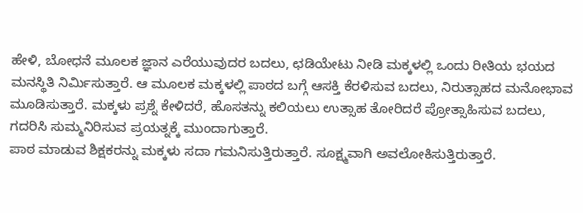ಹೇಳಿ, ಬೋಧನೆ ಮೂಲಕ ಜ್ಞಾನ ಎರೆಯುವುದರ ಬದಲು, ಛಡಿಯೇಟು ನೀಡಿ ಮಕ್ಕಳಲ್ಲಿ ಒಂದು ರೀತಿಯ ಭಯದ ಮನಸ್ಥಿತಿ ನಿರ್ಮಿಸುತ್ತಾರೆ. ಆ ಮೂಲಕ ಮಕ್ಕಳಲ್ಲಿ ಪಾಠದ ಬಗ್ಗೆ ಆಸಕ್ತಿ ಕೆರಳಿಸುವ ಬದಲು, ನಿರುತ್ಸಾಹದ ಮನೋಭಾವ ಮೂಡಿಸುತ್ತಾರೆ. ಮಕ್ಕಳು ಪ್ರಶ್ನೆ ಕೇಳಿದರೆ, ಹೊಸತನ್ನು ಕಲಿಯಲು ಉತ್ಸಾಹ ತೋರಿದರೆ ಪ್ರೋತ್ಸಾಹಿಸುವ ಬದಲು, ಗದರಿಸಿ ಸುಮ್ಮನಿರಿಸುವ ಪ್ರಯತ್ನಕ್ಕೆ ಮುಂದಾಗುತ್ತಾರೆ.
ಪಾಠ ಮಾಡುವ ಶಿಕ್ಷಕರನ್ನು ಮಕ್ಕಳು ಸದಾ ಗಮನಿಸುತ್ತಿರುತ್ತಾರೆ. ಸೂಕ್ಷ್ಮವಾಗಿ ಅವಲೋಕಿಸುತ್ತಿರುತ್ತಾರೆ.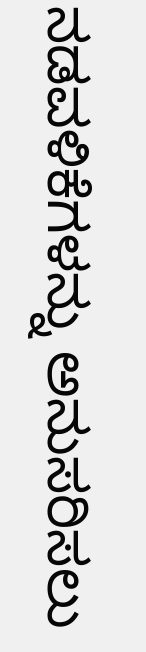ನಡವಳಿಕೆಗಳನ್ನು ಅನುಸರಿಸಲು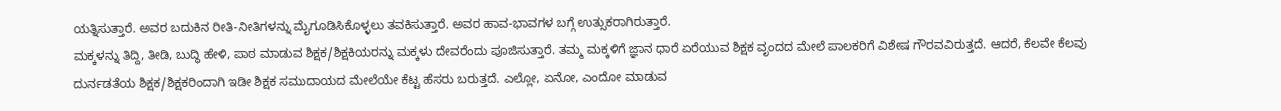ಯತ್ನಿಸುತ್ತಾರೆ. ಅವರ ಬದುಕಿನ ರೀತಿ-ನೀತಿಗಳನ್ನು ಮೈಗೂಡಿಸಿಕೊಳ್ಳಲು ತವಕಿಸುತ್ತಾರೆ. ಅವರ ಹಾವ-ಭಾವಗಳ ಬಗ್ಗೆ ಉತ್ಸುಕರಾಗಿರುತ್ತಾರೆ.
ಮಕ್ಕಳನ್ನು ತಿದ್ದಿ, ತೀಡಿ, ಬುದ್ಧಿ ಹೇಳಿ, ಪಾಠ ಮಾಡುವ ಶಿಕ್ಷಕ/ಶಿಕ್ಷಕಿಯರನ್ನು ಮಕ್ಕಳು ದೇವರೆಂದು ಪೂಜಿಸುತ್ತಾರೆ. ತಮ್ಮ ಮಕ್ಕಳಿಗೆ ಜ್ಞಾನ ಧಾರೆ ಏರೆಯುವ ಶಿಕ್ಷಕ ವೃಂದದ ಮೇಲೆ ಪಾಲಕರಿಗೆ ವಿಶೇಷ ಗೌರವವಿರುತ್ತದೆ. ಆದರೆ, ಕೆಲವೇ ಕೆಲವು ದುರ್ನಡತೆಯ ಶಿಕ್ಷಕ/ಶಿಕ್ಷಕರಿಂದಾಗಿ ಇಡೀ ಶಿಕ್ಷಕ ಸಮುದಾಯದ ಮೇಲೆಯೇ ಕೆಟ್ಟ ಹೆಸರು ಬರುತ್ತದೆ. ಎಲ್ಲೋ, ಏನೋ, ಎಂದೋ ಮಾಡುವ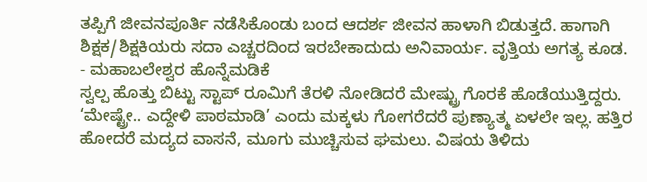ತಪ್ಪಿಗೆ ಜೀವನಪೂರ್ತಿ ನಡೆಸಿಕೊಂಡು ಬಂದ ಆದರ್ಶ ಜೀವನ ಹಾಳಾಗಿ ಬಿಡುತ್ತದೆ. ಹಾಗಾಗಿ ಶಿಕ್ಷಕ/ಶಿಕ್ಷಕಿಯರು ಸದಾ ಎಚ್ಚರದಿಂದ ಇರಬೇಕಾದುದು ಅನಿವಾರ್ಯ. ವೃತ್ತಿಯ ಅಗತ್ಯ ಕೂಡ.
- ಮಹಾಬಲೇಶ್ವರ ಹೊನ್ನೆಮಡಿಕೆ
ಸ್ವಲ್ಪ ಹೊತ್ತು ಬಿಟ್ಟು ಸ್ಟಾಪ್ ರೂಮಿಗೆ ತೆರಳಿ ನೋಡಿದರೆ ಮೇಷ್ಟ್ರು ಗೊರಕೆ ಹೊಡೆಯುತ್ತಿದ್ದರು. ‘ಮೇಷ್ಟ್ರೇ.. ಎದ್ದೇಳಿ ಪಾಠಮಾಡಿ’ ಎಂದು ಮಕ್ಕಳು ಗೋಗರೆದರೆ ಪುಣ್ಯಾತ್ಮ ಏಳಲೇ ಇಲ್ಲ. ಹತ್ತಿರ ಹೋದರೆ ಮದ್ಯದ ವಾಸನೆ, ಮೂಗು ಮುಚ್ಚಿಸುವ ಘಮಲು. ವಿಷಯ ತಿಳಿದು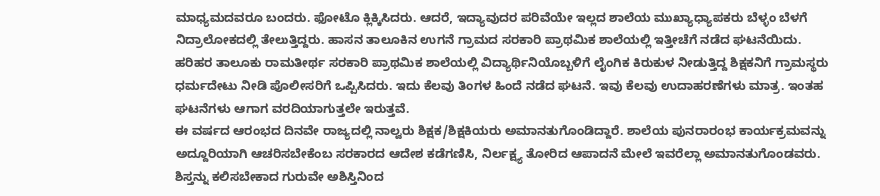ಮಾಧ್ಯಮದವರೂ ಬಂದರು. ಫೋಟೊ ಕ್ಲಿಕ್ಕಿಸಿದರು. ಆದರೆ, ಇದ್ಯಾವುದರ ಪರಿವೆಯೇ ಇಲ್ಲದ ಶಾಲೆಯ ಮುಖ್ಯಾಧ್ಯಾಪಕರು ಬೆಳ್ಳಂ ಬೆಳಗೆ ನಿದ್ರಾಲೋಕದಲ್ಲಿ ತೇಲುತ್ತಿದ್ದರು. ಹಾಸನ ತಾಲೂಕಿನ ಉಗನೆ ಗ್ರಾಮದ ಸರಕಾರಿ ಪ್ರಾಥಮಿಕ ಶಾಲೆಯಲ್ಲಿ ಇತ್ತೀಚೆಗೆ ನಡೆದ ಘಟನೆಯಿದು.
ಹರಿಹರ ತಾಲೂಕು ರಾಮತೀರ್ಥ ಸರಕಾರಿ ಪ್ರಾಥಮಿಕ ಶಾಲೆಯಲ್ಲಿ ವಿದ್ಯಾರ್ಥಿನಿಯೊಬ್ಬಳಿಗೆ ಲೈಂಗಿಕ ಕಿರುಕುಳ ನೀಡುತ್ತಿದ್ದ ಶಿಕ್ಷಕನಿಗೆ ಗ್ರಾಮಸ್ಥರು ಧರ್ಮದೇಟು ನೀಡಿ ಪೊಲೀಸರಿಗೆ ಒಪ್ಪಿಸಿದರು. ಇದು ಕೆಲವು ತಿಂಗಳ ಹಿಂದೆ ನಡೆದ ಘಟನೆ. ಇವು ಕೆಲವು ಉದಾಹರಣೆಗಳು ಮಾತ್ರ. ಇಂತಹ ಘಟನೆಗಳು ಆಗಾಗ ವರದಿಯಾಗುತ್ತಲೇ ಇರುತ್ತವೆ.
ಈ ವರ್ಷದ ಆರಂಭದ ದಿನವೇ ರಾಜ್ಯದಲ್ಲಿ ನಾಲ್ವರು ಶಿಕ್ಷಕ/ಶಿಕ್ಷಕಿಯರು ಅಮಾನತುಗೊಂಡಿದ್ದಾರೆ. ಶಾಲೆಯ ಪುನರಾರಂಭ ಕಾರ್ಯಕ್ರಮವನ್ನು ಅದ್ದೂರಿಯಾಗಿ ಆಚರಿಸಬೇಕೆಂಬ ಸರಕಾರದ ಆದೇಶ ಕಡೆಗಣಿಸಿ, ನಿರ್ಲಕ್ಷ್ಯ ತೋರಿದ ಆಪಾದನೆ ಮೇಲೆ ಇವರೆಲ್ಲಾ ಅಮಾನತುಗೊಂಡವರು.
ಶಿಸ್ತನ್ನು ಕಲಿಸಬೇಕಾದ ಗುರುವೇ ಅಶಿಸ್ತಿನಿಂದ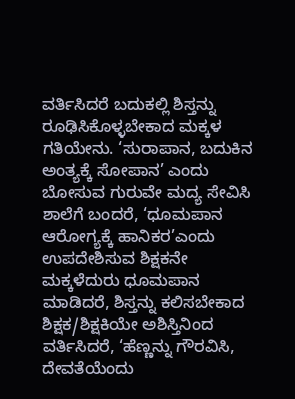ವರ್ತಿಸಿದರೆ ಬದುಕಲ್ಲಿ ಶಿಸ್ತನ್ನು ರೂಢಿಸಿಕೊಳ್ಳಬೇಕಾದ ಮಕ್ಕಳ ಗತಿಯೇನು. ‘ಸುರಾಪಾನ, ಬದುಕಿನ ಅಂತ್ಯಕ್ಕೆ ಸೋಪಾನ’ ಎಂದು ಬೋಸುವ ಗುರುವೇ ಮದ್ಯ ಸೇವಿಸಿ ಶಾಲೆಗೆ ಬಂದರೆ, ‘ಧೂಮಪಾನ ಆರೋಗ್ಯಕ್ಕೆ ಹಾನಿಕರ’ಎಂದು ಉಪದೇಶಿಸುವ ಶಿಕ್ಷಕನೇ ಮಕ್ಕಳೆದುರು ಧೂಮಪಾನ ಮಾಡಿದರೆ, ಶಿಸ್ತನ್ನು ಕಲಿಸಬೇಕಾದ ಶಿಕ್ಷಕ/ಶಿಕ್ಷಕಿಯೇ ಅಶಿಸ್ತಿನಿಂದ ವರ್ತಿಸಿದರೆ, ‘ಹೆಣ್ಣನ್ನು ಗೌರವಿಸಿ, ದೇವತೆಯೆಂದು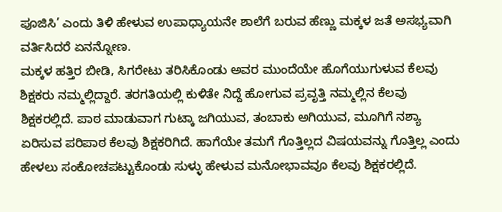ಪೂಜಿಸಿ’ ಎಂದು ತಿಳಿ ಹೇಳುವ ಉಪಾಧ್ಯಾಯನೇ ಶಾಲೆಗೆ ಬರುವ ಹೆಣ್ಣು ಮಕ್ಕಳ ಜತೆ ಅಸಭ್ಯವಾಗಿ ವರ್ತಿಸಿದರೆ ಏನನ್ನೋಣ.
ಮಕ್ಕಳ ಹತ್ತಿರ ಬೀಡಿ, ಸಿಗರೇಟು ತರಿಸಿಕೊಂಡು ಅವರ ಮುಂದೆಯೇ ಹೊಗೆಯುಗುಳುವ ಕೆಲವು ಶಿಕ್ಷಕರು ನಮ್ಮಲ್ಲಿದ್ದಾರೆ. ತರಗತಿಯಲ್ಲಿ ಕುಳಿತೇ ನಿದ್ದೆ ಹೋಗುವ ಪ್ರವೃತ್ತಿ ನಮ್ಮಲ್ಲಿನ ಕೆಲವು ಶಿಕ್ಷಕರಲ್ಲಿದೆ. ಪಾಠ ಮಾಡುವಾಗ ಗುಟ್ಕಾ ಜಗಿಯುವ, ತಂಬಾಕು ಅಗಿಯುವ, ಮೂಗಿಗೆ ನಶ್ಯಾ ಏರಿಸುವ ಪರಿಪಾಠ ಕೆಲವು ಶಿಕ್ಷಕರಿಗಿದೆ. ಹಾಗೆಯೇ ತಮಗೆ ಗೊತ್ತಿಲ್ಲದ ವಿಷಯವನ್ನು ಗೊತ್ತಿಲ್ಲ ಎಂದು ಹೇಳಲು ಸಂಕೋಚಪಟ್ಟುಕೊಂಡು ಸುಳ್ಳು ಹೇಳುವ ಮನೋಭಾವವೂ ಕೆಲವು ಶಿಕ್ಷಕರಲ್ಲಿದೆ.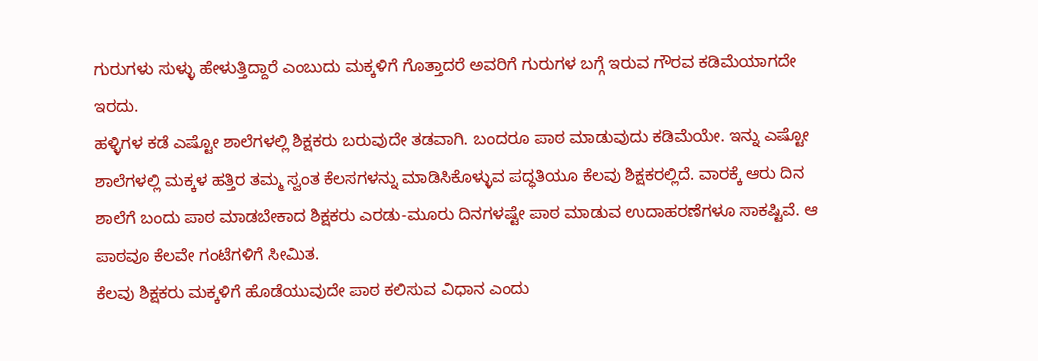ಗುರುಗಳು ಸುಳ್ಳು ಹೇಳುತ್ತಿದ್ದಾರೆ ಎಂಬುದು ಮಕ್ಕಳಿಗೆ ಗೊತ್ತಾದರೆ ಅವರಿಗೆ ಗುರುಗಳ ಬಗ್ಗೆ ಇರುವ ಗೌರವ ಕಡಿಮೆಯಾಗದೇ ಇರದು.
ಹಳ್ಳಿಗಳ ಕಡೆ ಎಷ್ಟೋ ಶಾಲೆಗಳಲ್ಲಿ ಶಿಕ್ಷಕರು ಬರುವುದೇ ತಡವಾಗಿ. ಬಂದರೂ ಪಾಠ ಮಾಡುವುದು ಕಡಿಮೆಯೇ. ಇನ್ನು ಎಷ್ಟೋ ಶಾಲೆಗಳಲ್ಲಿ ಮಕ್ಕಳ ಹತ್ತಿರ ತಮ್ಮ ಸ್ವಂತ ಕೆಲಸಗಳನ್ನು ಮಾಡಿಸಿಕೊಳ್ಳುವ ಪದ್ಧತಿಯೂ ಕೆಲವು ಶಿಕ್ಷಕರಲ್ಲಿದೆ. ವಾರಕ್ಕೆ ಆರು ದಿನ ಶಾಲೆಗೆ ಬಂದು ಪಾಠ ಮಾಡಬೇಕಾದ ಶಿಕ್ಷಕರು ಎರಡು-ಮೂರು ದಿನಗಳಷ್ಟೇ ಪಾಠ ಮಾಡುವ ಉದಾಹರಣೆಗಳೂ ಸಾಕಷ್ಟಿವೆ. ಆ ಪಾಠವೂ ಕೆಲವೇ ಗಂಟೆಗಳಿಗೆ ಸೀಮಿತ.
ಕೆಲವು ಶಿಕ್ಷಕರು ಮಕ್ಕಳಿಗೆ ಹೊಡೆಯುವುದೇ ಪಾಠ ಕಲಿಸುವ ವಿಧಾನ ಎಂದು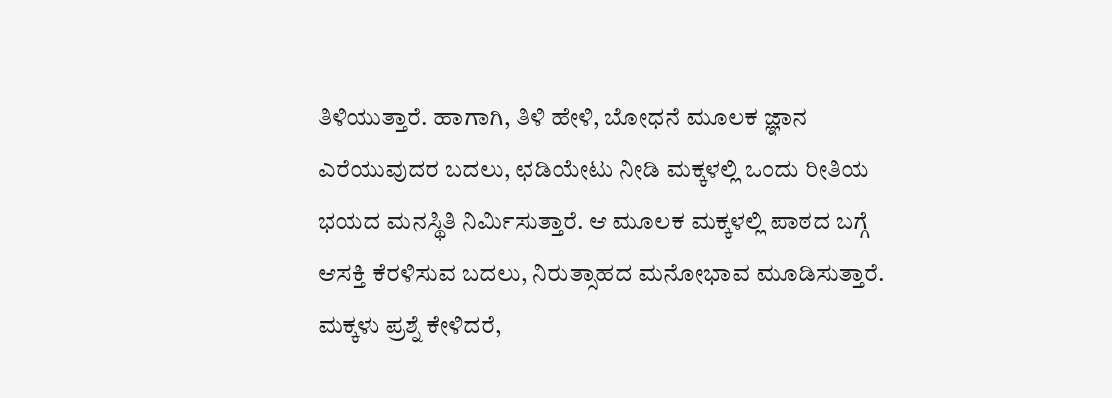ತಿಳಿಯುತ್ತಾರೆ. ಹಾಗಾಗಿ, ತಿಳಿ ಹೇಳಿ, ಬೋಧನೆ ಮೂಲಕ ಜ್ಞಾನ ಎರೆಯುವುದರ ಬದಲು, ಛಡಿಯೇಟು ನೀಡಿ ಮಕ್ಕಳಲ್ಲಿ ಒಂದು ರೀತಿಯ ಭಯದ ಮನಸ್ಥಿತಿ ನಿರ್ಮಿಸುತ್ತಾರೆ. ಆ ಮೂಲಕ ಮಕ್ಕಳಲ್ಲಿ ಪಾಠದ ಬಗ್ಗೆ ಆಸಕ್ತಿ ಕೆರಳಿಸುವ ಬದಲು, ನಿರುತ್ಸಾಹದ ಮನೋಭಾವ ಮೂಡಿಸುತ್ತಾರೆ. ಮಕ್ಕಳು ಪ್ರಶ್ನೆ ಕೇಳಿದರೆ,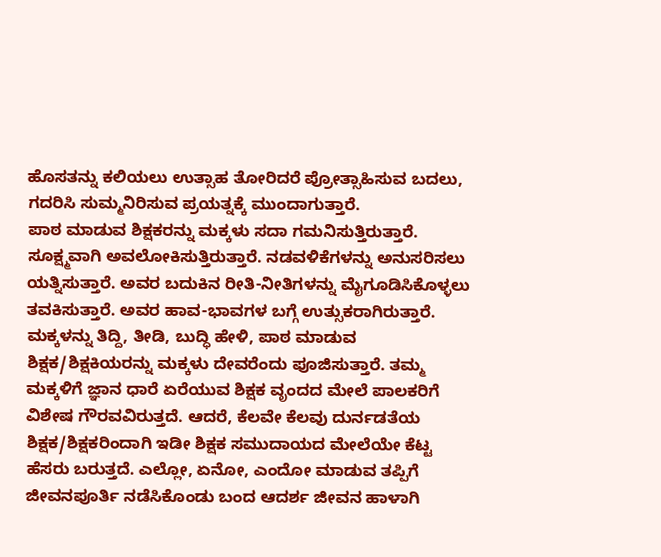ಹೊಸತನ್ನು ಕಲಿಯಲು ಉತ್ಸಾಹ ತೋರಿದರೆ ಪ್ರೋತ್ಸಾಹಿಸುವ ಬದಲು, ಗದರಿಸಿ ಸುಮ್ಮನಿರಿಸುವ ಪ್ರಯತ್ನಕ್ಕೆ ಮುಂದಾಗುತ್ತಾರೆ.
ಪಾಠ ಮಾಡುವ ಶಿಕ್ಷಕರನ್ನು ಮಕ್ಕಳು ಸದಾ ಗಮನಿಸುತ್ತಿರುತ್ತಾರೆ. ಸೂಕ್ಷ್ಮವಾಗಿ ಅವಲೋಕಿಸುತ್ತಿರುತ್ತಾರೆ. ನಡವಳಿಕೆಗಳನ್ನು ಅನುಸರಿಸಲು ಯತ್ನಿಸುತ್ತಾರೆ. ಅವರ ಬದುಕಿನ ರೀತಿ-ನೀತಿಗಳನ್ನು ಮೈಗೂಡಿಸಿಕೊಳ್ಳಲು ತವಕಿಸುತ್ತಾರೆ. ಅವರ ಹಾವ-ಭಾವಗಳ ಬಗ್ಗೆ ಉತ್ಸುಕರಾಗಿರುತ್ತಾರೆ.
ಮಕ್ಕಳನ್ನು ತಿದ್ದಿ, ತೀಡಿ, ಬುದ್ಧಿ ಹೇಳಿ, ಪಾಠ ಮಾಡುವ ಶಿಕ್ಷಕ/ಶಿಕ್ಷಕಿಯರನ್ನು ಮಕ್ಕಳು ದೇವರೆಂದು ಪೂಜಿಸುತ್ತಾರೆ. ತಮ್ಮ ಮಕ್ಕಳಿಗೆ ಜ್ಞಾನ ಧಾರೆ ಏರೆಯುವ ಶಿಕ್ಷಕ ವೃಂದದ ಮೇಲೆ ಪಾಲಕರಿಗೆ ವಿಶೇಷ ಗೌರವವಿರುತ್ತದೆ. ಆದರೆ, ಕೆಲವೇ ಕೆಲವು ದುರ್ನಡತೆಯ ಶಿಕ್ಷಕ/ಶಿಕ್ಷಕರಿಂದಾಗಿ ಇಡೀ ಶಿಕ್ಷಕ ಸಮುದಾಯದ ಮೇಲೆಯೇ ಕೆಟ್ಟ ಹೆಸರು ಬರುತ್ತದೆ. ಎಲ್ಲೋ, ಏನೋ, ಎಂದೋ ಮಾಡುವ ತಪ್ಪಿಗೆ ಜೀವನಪೂರ್ತಿ ನಡೆಸಿಕೊಂಡು ಬಂದ ಆದರ್ಶ ಜೀವನ ಹಾಳಾಗಿ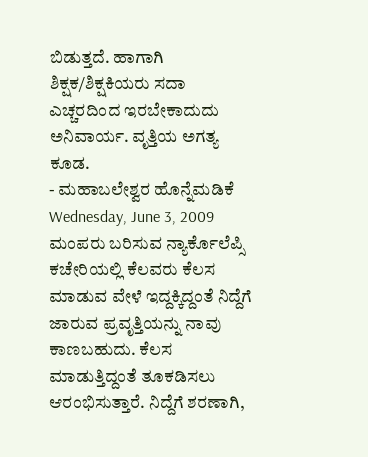ಬಿಡುತ್ತದೆ. ಹಾಗಾಗಿ ಶಿಕ್ಷಕ/ಶಿಕ್ಷಕಿಯರು ಸದಾ ಎಚ್ಚರದಿಂದ ಇರಬೇಕಾದುದು ಅನಿವಾರ್ಯ. ವೃತ್ತಿಯ ಅಗತ್ಯ ಕೂಡ.
- ಮಹಾಬಲೇಶ್ವರ ಹೊನ್ನೆಮಡಿಕೆ
Wednesday, June 3, 2009
ಮಂಪರು ಬರಿಸುವ ನ್ಯಾರ್ಕೊಲೆಪ್ಸಿ
ಕಚೇರಿಯಲ್ಲಿ ಕೆಲವರು ಕೆಲಸ ಮಾಡುವ ವೇಳೆ ಇದ್ದಕ್ಕಿದ್ದಂತೆ ನಿದ್ದೆಗೆ ಜಾರುವ ಪ್ರವೃತ್ತಿಯನ್ನು ನಾವು ಕಾಣಬಹುದು. ಕೆಲಸ ಮಾಡುತ್ತಿದ್ದಂತೆ ತೂಕಡಿಸಲು ಆರಂಭಿಸುತ್ತಾರೆ. ನಿದ್ದೆಗೆ ಶರಣಾಗಿ,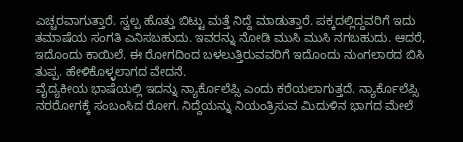ಎಚ್ಚರವಾಗುತ್ತಾರೆ. ಸ್ವಲ್ಪ ಹೊತ್ತು ಬಿಟ್ಟು ಮತ್ತೆ ನಿದ್ದೆ ಮಾಡುತ್ತಾರೆ. ಪಕ್ಕದಲ್ಲಿದ್ದವರಿಗೆ ಇದು ತಮಾಷೆಯ ಸಂಗತಿ ಎನಿಸಬಹುದು. ಇವರನ್ನು ನೋಡಿ ಮುಸಿ ಮುಸಿ ನಗಬಹುದು. ಆದರೆ, ಇದೊಂದು ಕಾಯಿಲೆ. ಈ ರೋಗದಿಂದ ಬಳಲುತ್ತಿರುವವರಿಗೆ ಇದೊಂದು ನುಂಗಲಾರದ ಬಿಸಿ ತುಪ್ಪ. ಹೇಳಿಕೊಳ್ಳಲಾಗದ ವೇದನೆ.
ವೈದ್ಯಕೀಯ ಭಾಷೆಯಲ್ಲಿ ಇದನ್ನು ನ್ಯಾರ್ಕೊಲೆಪ್ಸಿ ಎಂದು ಕರೆಯಲಾಗುತ್ತದೆ. ನ್ಯಾರ್ಕೊಲೆಪ್ಸಿ ನರರೋಗಕ್ಕೆ ಸಂಬಂಸಿದ ರೋಗ. ನಿದ್ದೆಯನ್ನು ನಿಯಂತ್ರಿಸುವ ಮಿದುಳಿನ ಭಾಗದ ಮೇಲೆ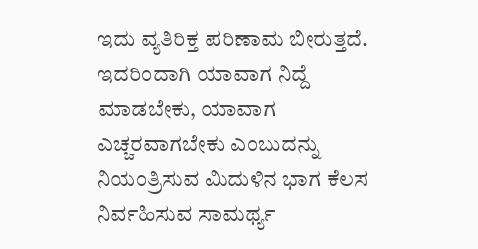ಇದು ವ್ಯತಿರಿಕ್ತ ಪರಿಣಾಮ ಬೀರುತ್ತದೆ. ಇದರಿಂದಾಗಿ ಯಾವಾಗ ನಿದ್ದೆ ಮಾಡಬೇಕು, ಯಾವಾಗ ಎಚ್ಚರವಾಗಬೇಕು ಎಂಬುದನ್ನು ನಿಯಂತ್ರಿಸುವ ಮಿದುಳಿನ ಭಾಗ ಕೆಲಸ ನಿರ್ವಹಿಸುವ ಸಾಮರ್ಥ್ಯ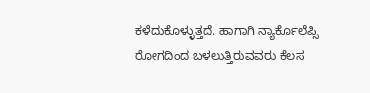ಕಳೆದುಕೊಳ್ಳುತ್ತದೆ. ಹಾಗಾಗಿ ನ್ಯಾರ್ಕೊಲೆಪ್ಸಿ ರೋಗದಿಂದ ಬಳಲುತ್ತಿರುವವರು ಕೆಲಸ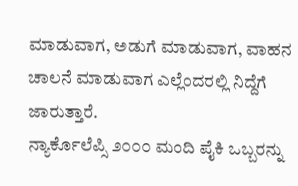ಮಾಡುವಾಗ, ಅಡುಗೆ ಮಾಡುವಾಗ, ವಾಹನ ಚಾಲನೆ ಮಾಡುವಾಗ ಎಲ್ಲೆಂದರಲ್ಲಿ ನಿದ್ದೆಗೆ ಜಾರುತ್ತಾರೆ.
ನ್ಯಾರ್ಕೊಲೆಪ್ಸಿ ೨೦೦೦ ಮಂದಿ ಪೈಕಿ ಒಬ್ಬರನ್ನು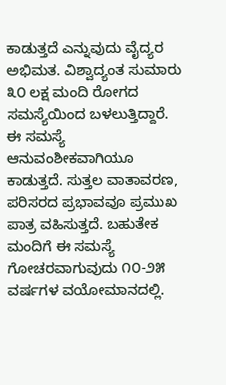ಕಾಡುತ್ತದೆ ಎನ್ನುವುದು ವೈದ್ಯರ ಅಭಿಮತ. ವಿಶ್ವಾದ್ಯಂತ ಸುಮಾರು ೩೦ ಲಕ್ಷ ಮಂದಿ ರೋಗದ ಸಮಸ್ಯೆಯಿಂದ ಬಳಲುತ್ತಿದ್ದಾರೆ. ಈ ಸಮಸ್ಯೆ ಆನುವಂಶೀಕವಾಗಿಯೂ ಕಾಡುತ್ತದೆ. ಸುತ್ತಲ ವಾತಾವರಣ, ಪರಿಸರದ ಪ್ರಭಾವವೂ ಪ್ರಮುಖ ಪಾತ್ರ ವಹಿಸುತ್ತದೆ. ಬಹುತೇಕ ಮಂದಿಗೆ ಈ ಸಮಸ್ಯೆ ಗೋಚರವಾಗುವುದು ೧೦-೨೫ ವರ್ಷಗಳ ವಯೋಮಾನದಲ್ಲಿ.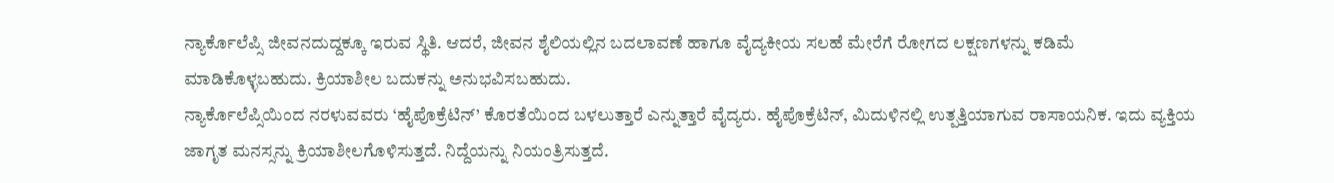ನ್ಯಾರ್ಕೊಲೆಪ್ಸಿ ಜೀವನದುದ್ದಕ್ಕೂ ಇರುವ ಸ್ಥಿತಿ. ಆದರೆ, ಜೀವನ ಶೈಲಿಯಲ್ಲಿನ ಬದಲಾವಣೆ ಹಾಗೂ ವೈದ್ಯಕೀಯ ಸಲಹೆ ಮೇರೆಗೆ ರೋಗದ ಲಕ್ಷಣಗಳನ್ನು ಕಡಿಮೆ ಮಾಡಿಕೊಳ್ಳಬಹುದು. ಕ್ರಿಯಾಶೀಲ ಬದುಕನ್ನು ಅನುಭವಿಸಬಹುದು.
ನ್ಯಾರ್ಕೊಲೆಪ್ಸಿಯಿಂದ ನರಳುವವರು ‘ಹೈಪೊಕ್ರೆಟಿನ್’ ಕೊರತೆಯಿಂದ ಬಳಲುತ್ತಾರೆ ಎನ್ನುತ್ತಾರೆ ವೈದ್ಯರು. ಹೈಪೊಕ್ರೆಟಿನ್, ಮಿದುಳಿನಲ್ಲಿ ಉತ್ಪತ್ತಿಯಾಗುವ ರಾಸಾಯನಿಕ. ಇದು ವ್ಯಕ್ತಿಯ ಜಾಗೃತ ಮನಸ್ಸನ್ನು ಕ್ರಿಯಾಶೀಲಗೊಳಿಸುತ್ತದೆ. ನಿದ್ದೆಯನ್ನು ನಿಯಂತ್ರಿಸುತ್ತದೆ.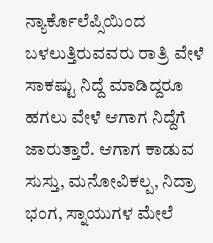ನ್ಯಾರ್ಕೊಲೆಪ್ಸಿಯಿಂದ ಬಳಲುತ್ತಿರುವವರು ರಾತ್ರಿ ವೇಳೆ ಸಾಕಷ್ಟು ನಿದ್ದೆ ಮಾಡಿದ್ದರೂ ಹಗಲು ವೇಳೆ ಆಗಾಗ ನಿದ್ದೆಗೆ ಜಾರುತ್ತಾರೆ. ಆಗಾಗ ಕಾಡುವ ಸುಸ್ತು, ಮನೋವಿಕಲ್ಪ, ನಿದ್ರಾ ಭಂಗ, ಸ್ನಾಯುಗಳ ಮೇಲೆ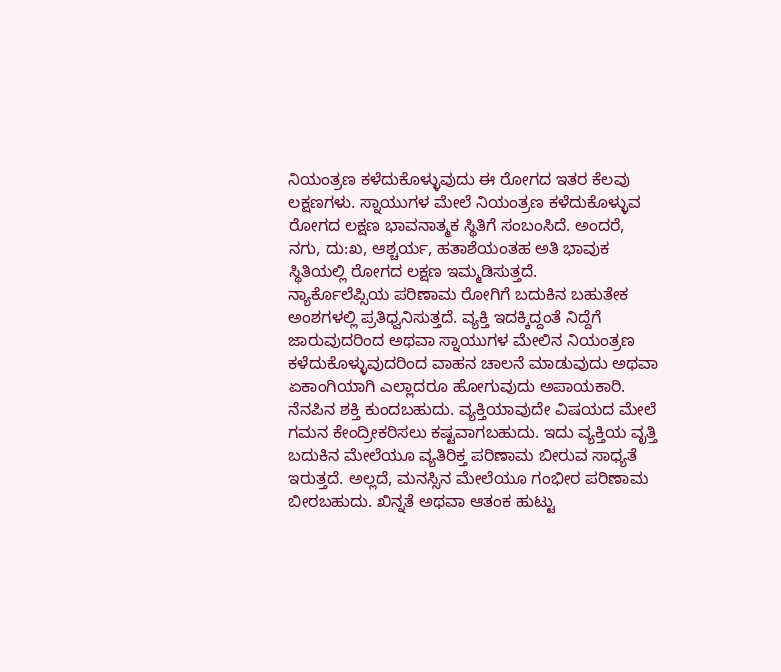ನಿಯಂತ್ರಣ ಕಳೆದುಕೊಳ್ಳುವುದು ಈ ರೋಗದ ಇತರ ಕೆಲವು ಲಕ್ಷಣಗಳು. ಸ್ನಾಯುಗಳ ಮೇಲೆ ನಿಯಂತ್ರಣ ಕಳೆದುಕೊಳ್ಳುವ ರೋಗದ ಲಕ್ಷಣ ಭಾವನಾತ್ಮಕ ಸ್ಥಿತಿಗೆ ಸಂಬಂಸಿದೆ. ಅಂದರೆ, ನಗು, ದು:ಖ, ಆಶ್ಚರ್ಯ, ಹತಾಶೆಯಂತಹ ಅತಿ ಭಾವುಕ ಸ್ಥಿತಿಯಲ್ಲಿ ರೋಗದ ಲಕ್ಷಣ ಇಮ್ಮಡಿಸುತ್ತದೆ.
ನ್ಯಾರ್ಕೊಲೆಪ್ಸಿಯ ಪರಿಣಾಮ ರೋಗಿಗೆ ಬದುಕಿನ ಬಹುತೇಕ ಅಂಶಗಳಲ್ಲಿ ಪ್ರತಿಧ್ವನಿಸುತ್ತದೆ. ವ್ಯಕ್ತಿ ಇದಕ್ಕಿದ್ದಂತೆ ನಿದ್ದೆಗೆ ಜಾರುವುದರಿಂದ ಅಥವಾ ಸ್ನಾಯುಗಳ ಮೇಲಿನ ನಿಯಂತ್ರಣ ಕಳೆದುಕೊಳ್ಳುವುದರಿಂದ ವಾಹನ ಚಾಲನೆ ಮಾಡುವುದು ಅಥವಾ ಏಕಾಂಗಿಯಾಗಿ ಎಲ್ಲಾದರೂ ಹೋಗುವುದು ಅಪಾಯಕಾರಿ. ನೆನಪಿನ ಶಕ್ತಿ ಕುಂದಬಹುದು. ವ್ಯಕ್ತಿಯಾವುದೇ ವಿಷಯದ ಮೇಲೆ ಗಮನ ಕೇಂದ್ರೀಕರಿಸಲು ಕಷ್ಟವಾಗಬಹುದು. ಇದು ವ್ಯಕ್ತಿಯ ವೃತ್ತಿ ಬದುಕಿನ ಮೇಲೆಯೂ ವ್ಯತಿರಿಕ್ತ ಪರಿಣಾಮ ಬೀರುವ ಸಾಧ್ಯತೆ ಇರುತ್ತದೆ. ಅಲ್ಲದೆ, ಮನಸ್ಸಿನ ಮೇಲೆಯೂ ಗಂಭೀರ ಪರಿಣಾಮ ಬೀರಬಹುದು. ಖಿನ್ನತೆ ಅಥವಾ ಆತಂಕ ಹುಟ್ಟು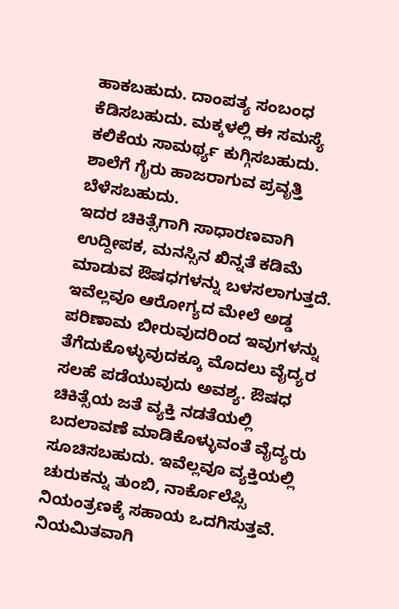ಹಾಕಬಹುದು. ದಾಂಪತ್ಯ ಸಂಬಂಧ ಕೆಡಿಸಬಹುದು. ಮಕ್ಕಳಲ್ಲಿ ಈ ಸಮಸ್ಯೆ ಕಲಿಕೆಯ ಸಾಮರ್ಥ್ಯ ಕುಗ್ಗಿಸಬಹುದು. ಶಾಲೆಗೆ ಗೈರು ಹಾಜರಾಗುವ ಪ್ರವೃತ್ತಿ ಬೆಳೆಸಬಹುದು.
ಇದರ ಚಿಕಿತ್ಸೆಗಾಗಿ ಸಾಧಾರಣವಾಗಿ ಉದ್ದೀಪಕ, ಮನಸ್ಸಿನ ಖಿನ್ನತೆ ಕಡಿಮೆ ಮಾಡುವ ಔಷಧಗಳನ್ನು ಬಳಸಲಾಗುತ್ತದೆ. ಇವೆಲ್ಲವೂ ಆರೋಗ್ಯದ ಮೇಲೆ ಅಡ್ಡ ಪರಿಣಾಮ ಬೀರುವುದರಿಂದ ಇವುಗಳನ್ನು ತೆಗೆದುಕೊಳ್ಳುವುದಕ್ಕೂ ಮೊದಲು ವೈದ್ಯರ ಸಲಹೆ ಪಡೆಯುವುದು ಅವಶ್ಯ. ಔಷಧ ಚಿಕಿತ್ಸೆಯ ಜತೆ ವ್ಯಕ್ತಿ ನಡತೆಯಲ್ಲಿ ಬದಲಾವಣೆ ಮಾಡಿಕೊಳ್ಳುವಂತೆ ವೈದ್ಯರು ಸೂಚಿಸಬಹುದು. ಇವೆಲ್ಲವೂ ವ್ಯಕ್ತಿಯಲ್ಲಿ ಚುರುಕನ್ನು ತುಂಬಿ, ನಾರ್ಕೊಲೆಪ್ಸಿ ನಿಯಂತ್ರಣಕ್ಕೆ ಸಹಾಯ ಒದಗಿಸುತ್ತವೆ.
ನಿಯಮಿತವಾಗಿ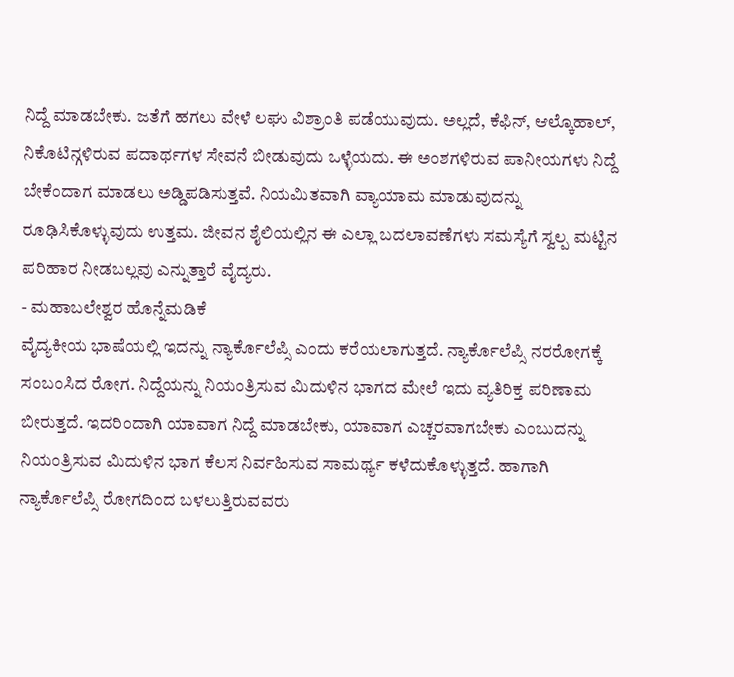ನಿದ್ದೆ ಮಾಡಬೇಕು. ಜತೆಗೆ ಹಗಲು ವೇಳೆ ಲಘು ವಿಶ್ರಾಂತಿ ಪಡೆಯುವುದು. ಅಲ್ಲದೆ, ಕೆಫಿನ್, ಆಲ್ಕೊಹಾಲ್, ನಿಕೊಟಿನ್ಗಳಿರುವ ಪದಾರ್ಥಗಳ ಸೇವನೆ ಬೀಡುವುದು ಒಳ್ಳೆಯದು. ಈ ಅಂಶಗಳಿರುವ ಪಾನೀಯಗಳು ನಿದ್ದೆ ಬೇಕೆಂದಾಗ ಮಾಡಲು ಅಡ್ಡಿಪಡಿಸುತ್ತವೆ. ನಿಯಮಿತವಾಗಿ ವ್ಯಾಯಾಮ ಮಾಡುವುದನ್ನು ರೂಢಿಸಿಕೊಳ್ಳುವುದು ಉತ್ತಮ. ಜೀವನ ಶೈಲಿಯಲ್ಲಿನ ಈ ಎಲ್ಲಾ ಬದಲಾವಣೆಗಳು ಸಮಸ್ಯೆಗೆ ಸ್ವಲ್ಪ ಮಟ್ಟಿನ ಪರಿಹಾರ ನೀಡಬಲ್ಲವು ಎನ್ನುತ್ತಾರೆ ವೈದ್ಯರು.
- ಮಹಾಬಲೇಶ್ವರ ಹೊನ್ನೆಮಡಿಕೆ
ವೈದ್ಯಕೀಯ ಭಾಷೆಯಲ್ಲಿ ಇದನ್ನು ನ್ಯಾರ್ಕೊಲೆಪ್ಸಿ ಎಂದು ಕರೆಯಲಾಗುತ್ತದೆ. ನ್ಯಾರ್ಕೊಲೆಪ್ಸಿ ನರರೋಗಕ್ಕೆ ಸಂಬಂಸಿದ ರೋಗ. ನಿದ್ದೆಯನ್ನು ನಿಯಂತ್ರಿಸುವ ಮಿದುಳಿನ ಭಾಗದ ಮೇಲೆ ಇದು ವ್ಯತಿರಿಕ್ತ ಪರಿಣಾಮ ಬೀರುತ್ತದೆ. ಇದರಿಂದಾಗಿ ಯಾವಾಗ ನಿದ್ದೆ ಮಾಡಬೇಕು, ಯಾವಾಗ ಎಚ್ಚರವಾಗಬೇಕು ಎಂಬುದನ್ನು ನಿಯಂತ್ರಿಸುವ ಮಿದುಳಿನ ಭಾಗ ಕೆಲಸ ನಿರ್ವಹಿಸುವ ಸಾಮರ್ಥ್ಯ ಕಳೆದುಕೊಳ್ಳುತ್ತದೆ. ಹಾಗಾಗಿ ನ್ಯಾರ್ಕೊಲೆಪ್ಸಿ ರೋಗದಿಂದ ಬಳಲುತ್ತಿರುವವರು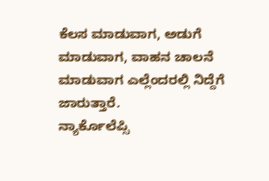ಕೆಲಸ ಮಾಡುವಾಗ, ಅಡುಗೆ ಮಾಡುವಾಗ, ವಾಹನ ಚಾಲನೆ ಮಾಡುವಾಗ ಎಲ್ಲೆಂದರಲ್ಲಿ ನಿದ್ದೆಗೆ ಜಾರುತ್ತಾರೆ.
ನ್ಯಾರ್ಕೊಲೆಪ್ಸಿ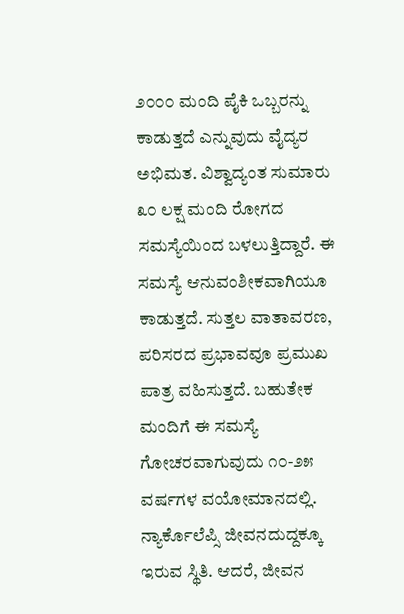೨೦೦೦ ಮಂದಿ ಪೈಕಿ ಒಬ್ಬರನ್ನು ಕಾಡುತ್ತದೆ ಎನ್ನುವುದು ವೈದ್ಯರ ಅಭಿಮತ. ವಿಶ್ವಾದ್ಯಂತ ಸುಮಾರು ೩೦ ಲಕ್ಷ ಮಂದಿ ರೋಗದ ಸಮಸ್ಯೆಯಿಂದ ಬಳಲುತ್ತಿದ್ದಾರೆ. ಈ ಸಮಸ್ಯೆ ಆನುವಂಶೀಕವಾಗಿಯೂ ಕಾಡುತ್ತದೆ. ಸುತ್ತಲ ವಾತಾವರಣ, ಪರಿಸರದ ಪ್ರಭಾವವೂ ಪ್ರಮುಖ ಪಾತ್ರ ವಹಿಸುತ್ತದೆ. ಬಹುತೇಕ ಮಂದಿಗೆ ಈ ಸಮಸ್ಯೆ ಗೋಚರವಾಗುವುದು ೧೦-೨೫ ವರ್ಷಗಳ ವಯೋಮಾನದಲ್ಲಿ. ನ್ಯಾರ್ಕೊಲೆಪ್ಸಿ ಜೀವನದುದ್ದಕ್ಕೂ ಇರುವ ಸ್ಥಿತಿ. ಆದರೆ, ಜೀವನ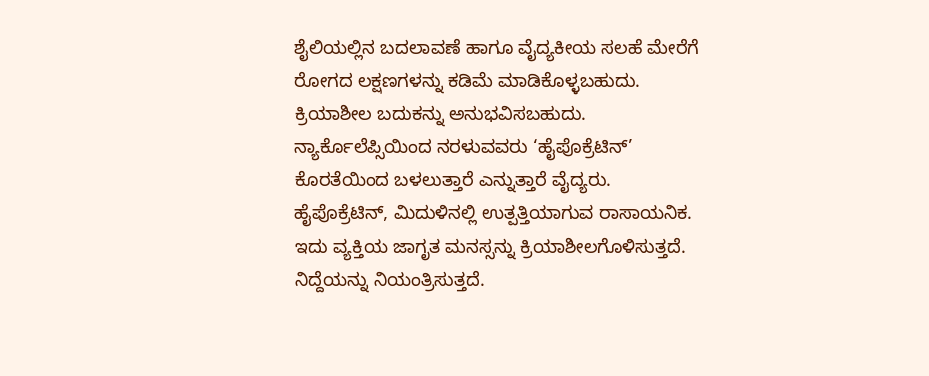ಶೈಲಿಯಲ್ಲಿನ ಬದಲಾವಣೆ ಹಾಗೂ ವೈದ್ಯಕೀಯ ಸಲಹೆ ಮೇರೆಗೆ ರೋಗದ ಲಕ್ಷಣಗಳನ್ನು ಕಡಿಮೆ ಮಾಡಿಕೊಳ್ಳಬಹುದು. ಕ್ರಿಯಾಶೀಲ ಬದುಕನ್ನು ಅನುಭವಿಸಬಹುದು.
ನ್ಯಾರ್ಕೊಲೆಪ್ಸಿಯಿಂದ ನರಳುವವರು ‘ಹೈಪೊಕ್ರೆಟಿನ್’ ಕೊರತೆಯಿಂದ ಬಳಲುತ್ತಾರೆ ಎನ್ನುತ್ತಾರೆ ವೈದ್ಯರು. ಹೈಪೊಕ್ರೆಟಿನ್, ಮಿದುಳಿನಲ್ಲಿ ಉತ್ಪತ್ತಿಯಾಗುವ ರಾಸಾಯನಿಕ. ಇದು ವ್ಯಕ್ತಿಯ ಜಾಗೃತ ಮನಸ್ಸನ್ನು ಕ್ರಿಯಾಶೀಲಗೊಳಿಸುತ್ತದೆ. ನಿದ್ದೆಯನ್ನು ನಿಯಂತ್ರಿಸುತ್ತದೆ.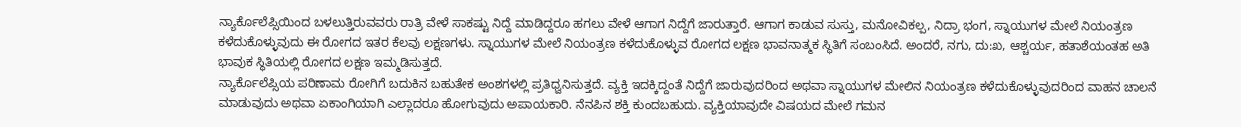ನ್ಯಾರ್ಕೊಲೆಪ್ಸಿಯಿಂದ ಬಳಲುತ್ತಿರುವವರು ರಾತ್ರಿ ವೇಳೆ ಸಾಕಷ್ಟು ನಿದ್ದೆ ಮಾಡಿದ್ದರೂ ಹಗಲು ವೇಳೆ ಆಗಾಗ ನಿದ್ದೆಗೆ ಜಾರುತ್ತಾರೆ. ಆಗಾಗ ಕಾಡುವ ಸುಸ್ತು, ಮನೋವಿಕಲ್ಪ, ನಿದ್ರಾ ಭಂಗ, ಸ್ನಾಯುಗಳ ಮೇಲೆ ನಿಯಂತ್ರಣ ಕಳೆದುಕೊಳ್ಳುವುದು ಈ ರೋಗದ ಇತರ ಕೆಲವು ಲಕ್ಷಣಗಳು. ಸ್ನಾಯುಗಳ ಮೇಲೆ ನಿಯಂತ್ರಣ ಕಳೆದುಕೊಳ್ಳುವ ರೋಗದ ಲಕ್ಷಣ ಭಾವನಾತ್ಮಕ ಸ್ಥಿತಿಗೆ ಸಂಬಂಸಿದೆ. ಅಂದರೆ, ನಗು, ದು:ಖ, ಆಶ್ಚರ್ಯ, ಹತಾಶೆಯಂತಹ ಅತಿ ಭಾವುಕ ಸ್ಥಿತಿಯಲ್ಲಿ ರೋಗದ ಲಕ್ಷಣ ಇಮ್ಮಡಿಸುತ್ತದೆ.
ನ್ಯಾರ್ಕೊಲೆಪ್ಸಿಯ ಪರಿಣಾಮ ರೋಗಿಗೆ ಬದುಕಿನ ಬಹುತೇಕ ಅಂಶಗಳಲ್ಲಿ ಪ್ರತಿಧ್ವನಿಸುತ್ತದೆ. ವ್ಯಕ್ತಿ ಇದಕ್ಕಿದ್ದಂತೆ ನಿದ್ದೆಗೆ ಜಾರುವುದರಿಂದ ಅಥವಾ ಸ್ನಾಯುಗಳ ಮೇಲಿನ ನಿಯಂತ್ರಣ ಕಳೆದುಕೊಳ್ಳುವುದರಿಂದ ವಾಹನ ಚಾಲನೆ ಮಾಡುವುದು ಅಥವಾ ಏಕಾಂಗಿಯಾಗಿ ಎಲ್ಲಾದರೂ ಹೋಗುವುದು ಅಪಾಯಕಾರಿ. ನೆನಪಿನ ಶಕ್ತಿ ಕುಂದಬಹುದು. ವ್ಯಕ್ತಿಯಾವುದೇ ವಿಷಯದ ಮೇಲೆ ಗಮನ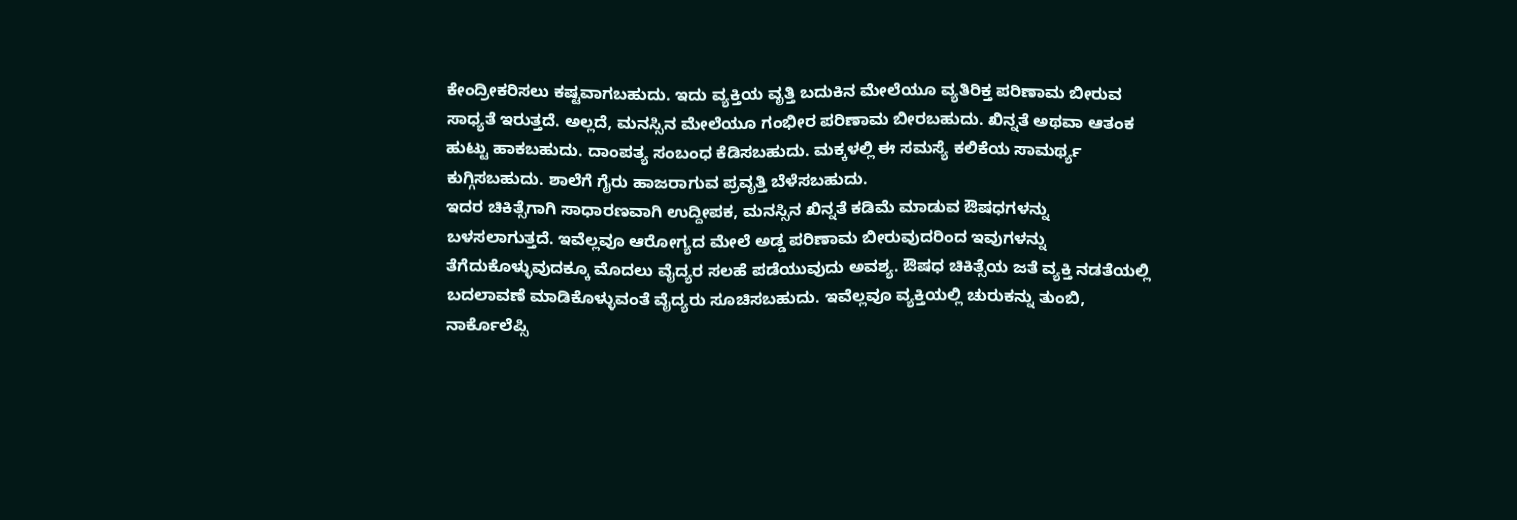ಕೇಂದ್ರೀಕರಿಸಲು ಕಷ್ಟವಾಗಬಹುದು. ಇದು ವ್ಯಕ್ತಿಯ ವೃತ್ತಿ ಬದುಕಿನ ಮೇಲೆಯೂ ವ್ಯತಿರಿಕ್ತ ಪರಿಣಾಮ ಬೀರುವ ಸಾಧ್ಯತೆ ಇರುತ್ತದೆ. ಅಲ್ಲದೆ, ಮನಸ್ಸಿನ ಮೇಲೆಯೂ ಗಂಭೀರ ಪರಿಣಾಮ ಬೀರಬಹುದು. ಖಿನ್ನತೆ ಅಥವಾ ಆತಂಕ ಹುಟ್ಟು ಹಾಕಬಹುದು. ದಾಂಪತ್ಯ ಸಂಬಂಧ ಕೆಡಿಸಬಹುದು. ಮಕ್ಕಳಲ್ಲಿ ಈ ಸಮಸ್ಯೆ ಕಲಿಕೆಯ ಸಾಮರ್ಥ್ಯ ಕುಗ್ಗಿಸಬಹುದು. ಶಾಲೆಗೆ ಗೈರು ಹಾಜರಾಗುವ ಪ್ರವೃತ್ತಿ ಬೆಳೆಸಬಹುದು.
ಇದರ ಚಿಕಿತ್ಸೆಗಾಗಿ ಸಾಧಾರಣವಾಗಿ ಉದ್ದೀಪಕ, ಮನಸ್ಸಿನ ಖಿನ್ನತೆ ಕಡಿಮೆ ಮಾಡುವ ಔಷಧಗಳನ್ನು ಬಳಸಲಾಗುತ್ತದೆ. ಇವೆಲ್ಲವೂ ಆರೋಗ್ಯದ ಮೇಲೆ ಅಡ್ಡ ಪರಿಣಾಮ ಬೀರುವುದರಿಂದ ಇವುಗಳನ್ನು ತೆಗೆದುಕೊಳ್ಳುವುದಕ್ಕೂ ಮೊದಲು ವೈದ್ಯರ ಸಲಹೆ ಪಡೆಯುವುದು ಅವಶ್ಯ. ಔಷಧ ಚಿಕಿತ್ಸೆಯ ಜತೆ ವ್ಯಕ್ತಿ ನಡತೆಯಲ್ಲಿ ಬದಲಾವಣೆ ಮಾಡಿಕೊಳ್ಳುವಂತೆ ವೈದ್ಯರು ಸೂಚಿಸಬಹುದು. ಇವೆಲ್ಲವೂ ವ್ಯಕ್ತಿಯಲ್ಲಿ ಚುರುಕನ್ನು ತುಂಬಿ, ನಾರ್ಕೊಲೆಪ್ಸಿ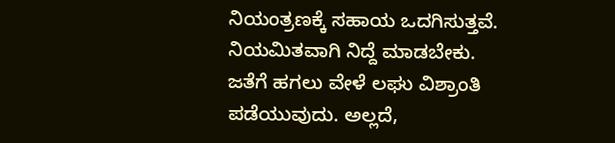ನಿಯಂತ್ರಣಕ್ಕೆ ಸಹಾಯ ಒದಗಿಸುತ್ತವೆ.
ನಿಯಮಿತವಾಗಿ ನಿದ್ದೆ ಮಾಡಬೇಕು. ಜತೆಗೆ ಹಗಲು ವೇಳೆ ಲಘು ವಿಶ್ರಾಂತಿ ಪಡೆಯುವುದು. ಅಲ್ಲದೆ,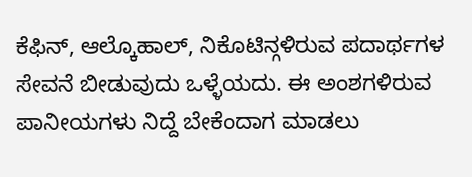ಕೆಫಿನ್, ಆಲ್ಕೊಹಾಲ್, ನಿಕೊಟಿನ್ಗಳಿರುವ ಪದಾರ್ಥಗಳ ಸೇವನೆ ಬೀಡುವುದು ಒಳ್ಳೆಯದು. ಈ ಅಂಶಗಳಿರುವ ಪಾನೀಯಗಳು ನಿದ್ದೆ ಬೇಕೆಂದಾಗ ಮಾಡಲು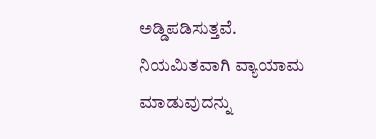ಅಡ್ಡಿಪಡಿಸುತ್ತವೆ. ನಿಯಮಿತವಾಗಿ ವ್ಯಾಯಾಮ ಮಾಡುವುದನ್ನು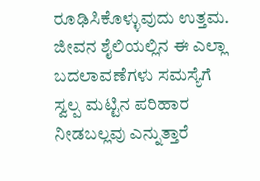ರೂಢಿಸಿಕೊಳ್ಳುವುದು ಉತ್ತಮ. ಜೀವನ ಶೈಲಿಯಲ್ಲಿನ ಈ ಎಲ್ಲಾ ಬದಲಾವಣೆಗಳು ಸಮಸ್ಯೆಗೆ ಸ್ವಲ್ಪ ಮಟ್ಟಿನ ಪರಿಹಾರ ನೀಡಬಲ್ಲವು ಎನ್ನುತ್ತಾರೆ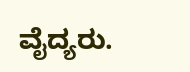ವೈದ್ಯರು.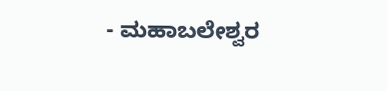- ಮಹಾಬಲೇಶ್ವರ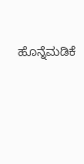ಹೊನ್ನೆಮಡಿಕೆ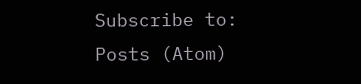Subscribe to:
Posts (Atom)